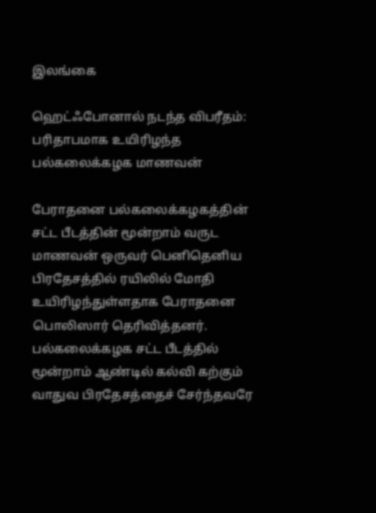இலங்கை

ஹெட்ஃபோனால் நடந்த விபரீதம்: பரிதாபமாக உயிரிழந்த பல்கலைக்கழக மாணவன்

பேராதனை பல்கலைக்கழகத்தின் சட்ட பீடத்தின் மூன்றாம் வருட மாணவன் ஒருவர் பெனிதெனிய பிரதேசத்தில் ரயிலில் மோதி உயிரிழந்துள்ளதாக பேராதனை பொலிஸார் தெரிவித்தனர். பல்கலைக்கழக சட்ட பீடத்தில் மூன்றாம் ஆண்டில் கல்வி கற்கும் வாதுவ பிரதேசத்தைச் சேர்ந்தவரே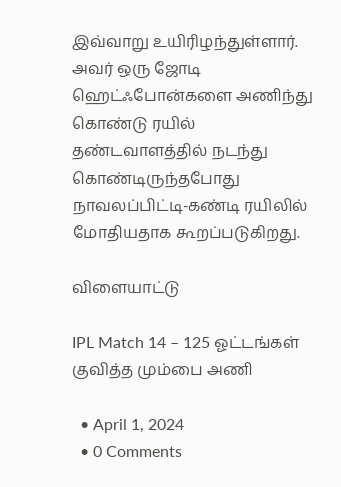இவ்வாறு உயிரிழந்துள்ளார். அவர் ஒரு ஜோடி ஹெட்ஃபோன்களை அணிந்து கொண்டு ரயில் தண்டவாளத்தில் நடந்து கொண்டிருந்தபோது நாவலப்பிட்டி-கண்டி ரயிலில் மோதியதாக கூறப்படுகிறது.

விளையாட்டு

IPL Match 14 – 125 ஓட்டங்கள் குவித்த மும்பை அணி

  • April 1, 2024
  • 0 Comments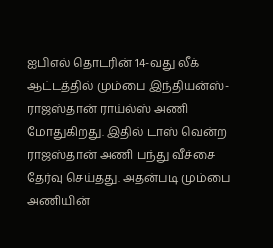ஐபிஎல் தொடரின் 14-வது லீக் ஆட்டத்தில் மும்பை இந்தியன்ஸ்- ராஜஸ்தான் ராய்ல்ஸ் அணி மோதுகிறது. இதில் டாஸ் வென்ற ராஜஸ்தான் அணி பந்து வீச்சை தேர்வு செய்தது. அதன்படி மும்பை அணியின்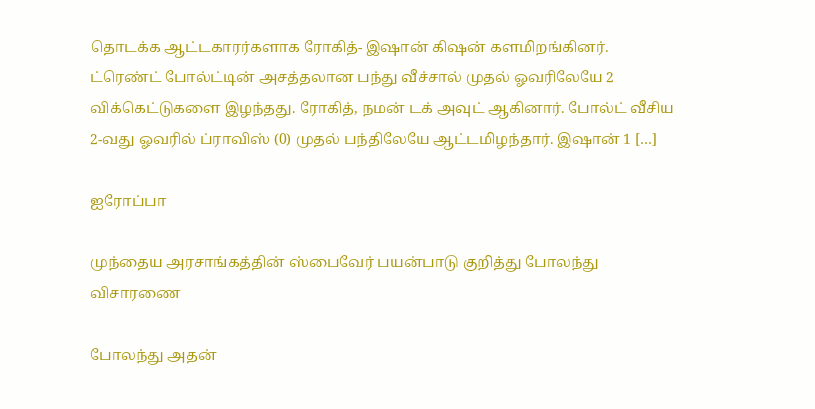தொடக்க ஆட்டகாரர்களாக ரோகித்- இஷான் கிஷன் களமிறங்கினர். ட்ரெண்ட் போல்ட்டின் அசத்தலான பந்து வீச்சால் முதல் ஓவரிலேயே 2 விக்கெட்டுகளை இழந்தது. ரோகித், நமன் டக் அவுட் ஆகினார். போல்ட் வீசிய 2-வது ஓவரில் ப்ராவிஸ் (0) முதல் பந்திலேயே ஆட்டமிழந்தார். இஷான் 1 […]

ஐரோப்பா

முந்தைய அரசாங்கத்தின் ஸ்பைவேர் பயன்பாடு குறித்து போலந்து விசாரணை

போலந்து அதன்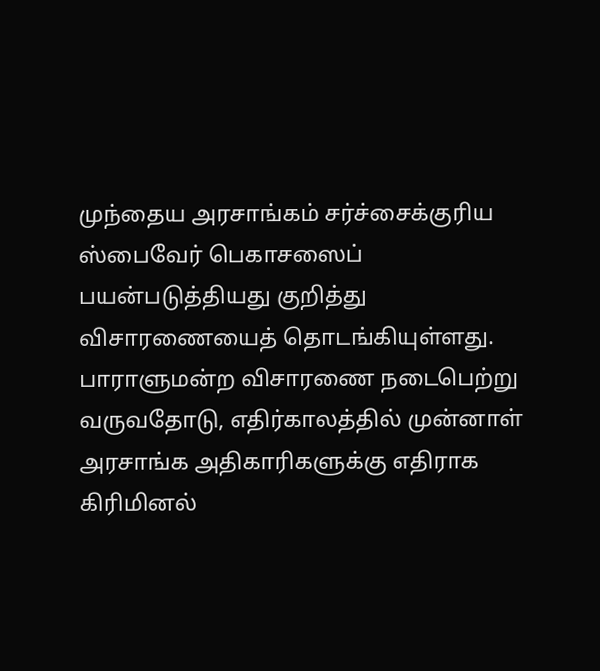முந்தைய அரசாங்கம் சர்ச்சைக்குரிய ஸ்பைவேர் பெகாசஸைப் பயன்படுத்தியது குறித்து விசாரணையைத் தொடங்கியுள்ளது. பாராளுமன்ற விசாரணை நடைபெற்று வருவதோடு, எதிர்காலத்தில் முன்னாள் அரசாங்க அதிகாரிகளுக்கு எதிராக கிரிமினல்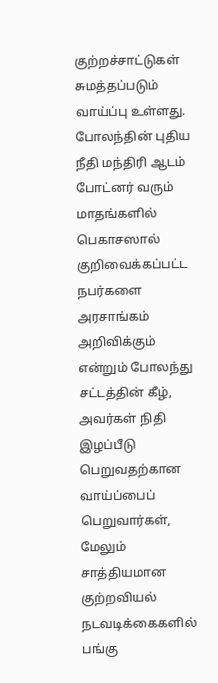குற்றச்சாட்டுகள் சுமத்தப்படும் வாய்ப்பு உள்ளது. போலந்தின் புதிய நீதி மந்திரி ஆடம் போட்னர் வரும் மாதங்களில் பெகாசஸால் குறிவைக்கப்பட்ட நபர்களை அரசாங்கம் அறிவிக்கும் என்றும் போலந்து சட்டத்தின் கீழ், அவர்கள் நிதி இழப்பீடு பெறுவதற்கான வாய்ப்பைப் பெறுவார்கள், மேலும் சாத்தியமான குற்றவியல் நடவடிக்கைகளில் பங்கு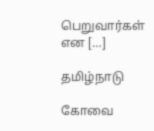பெறுவார்கள் என […]

தமிழ்நாடு

கோவை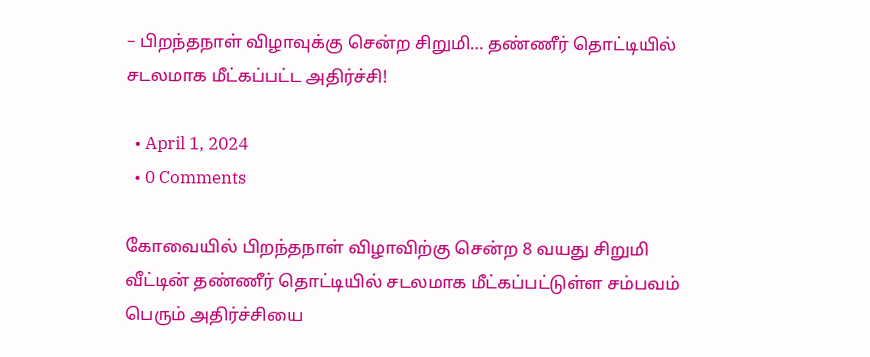– பிறந்தநாள் விழாவுக்கு சென்ற சிறுமி… தண்ணீர் தொட்டியில் சடலமாக மீட்கப்பட்ட அதிர்ச்சி!

  • April 1, 2024
  • 0 Comments

கோவையில் பிறந்தநாள் விழாவிற்கு சென்ற 8 வயது சிறுமி வீட்டின் தண்ணீர் தொட்டியில் சடலமாக மீட்கப்பட்டுள்ள சம்பவம் பெரும் அதிர்ச்சியை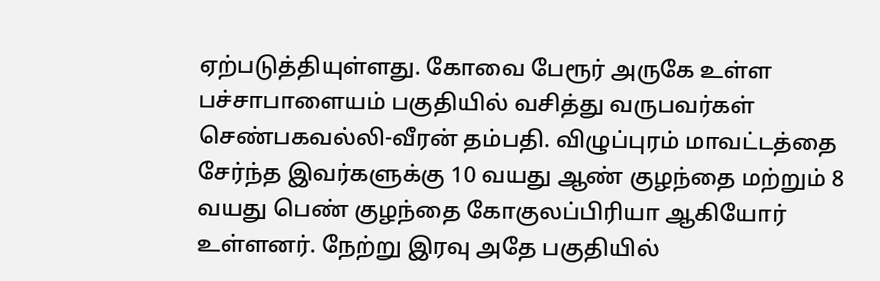ஏற்படுத்தியுள்ளது. கோவை பேரூர் அருகே உள்ள பச்சாபாளையம் பகுதியில் வசித்து வருபவர்கள் செண்பகவல்லி-வீரன் தம்பதி. விழுப்புரம் மாவட்டத்தை சேர்ந்த இவர்களுக்கு 10 வயது ஆண் குழந்தை மற்றும் 8 வயது பெண் குழந்தை கோகுலப்பிரியா ஆகியோர் உள்ளனர். நேற்று இரவு அதே பகுதியில்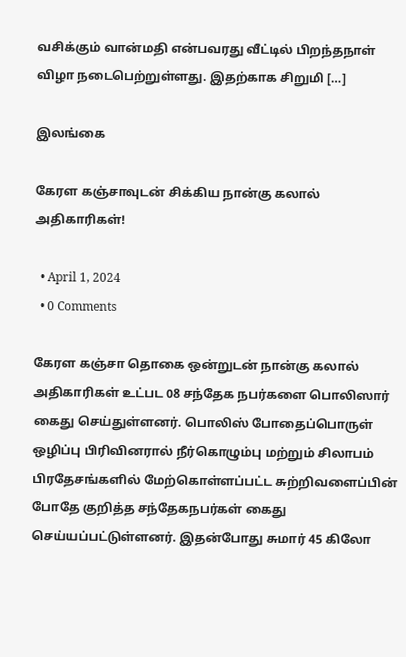வசிக்கும் வான்மதி என்பவரது வீட்டில் பிறந்தநாள் விழா நடைபெற்றுள்ளது. இதற்காக சிறுமி […]

இலங்கை

கேரள கஞ்சாவுடன் சிக்கிய நான்கு கலால் அதிகாரிகள்!

  • April 1, 2024
  • 0 Comments

கேரள கஞ்சா தொகை ஒன்றுடன் நான்கு கலால் அதிகாரிகள் உட்பட 08 சந்தேக நபர்களை பொலிஸார் கைது செய்துள்ளனர். பொலிஸ் போதைப்பொருள் ஒழிப்பு பிரிவினரால் நீர்கொழும்பு மற்றும் சிலாபம் பிரதேசங்களில் மேற்கொள்ளப்பட்ட சுற்றிவளைப்பின் போதே குறித்த சந்தேகநபர்கள் கைது செய்யப்பட்டுள்ளனர். இதன்போது சுமார் 45 கிலோ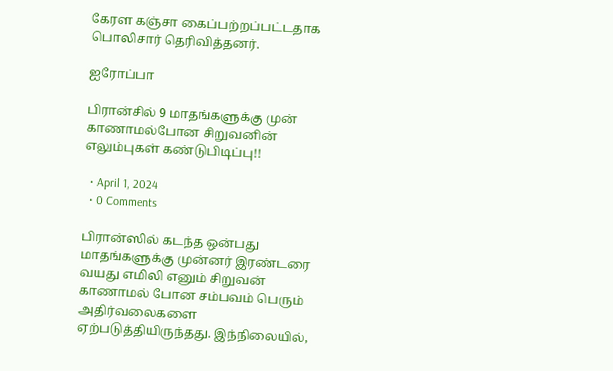கேரள கஞ்சா கைப்பற்றப்பட்டதாக பொலிசார் தெரிவித்தனர்.

ஐரோப்பா

பிரான்சில் 9 மாதங்களுக்கு முன் காணாமல்போன சிறுவனின் எலும்புகள் கண்டுபிடிப்பு!!

  • April 1, 2024
  • 0 Comments

பிரான்ஸில் கடந்த ஒன்பது மாதங்களுக்கு முன்னர் இரண்டரை வயது எமிலி எனும் சிறுவன் காணாமல் போன சம்பவம் பெரும் அதிர்வலைகளை ஏற்படுத்தியிருந்தது. இந்நிலையில்,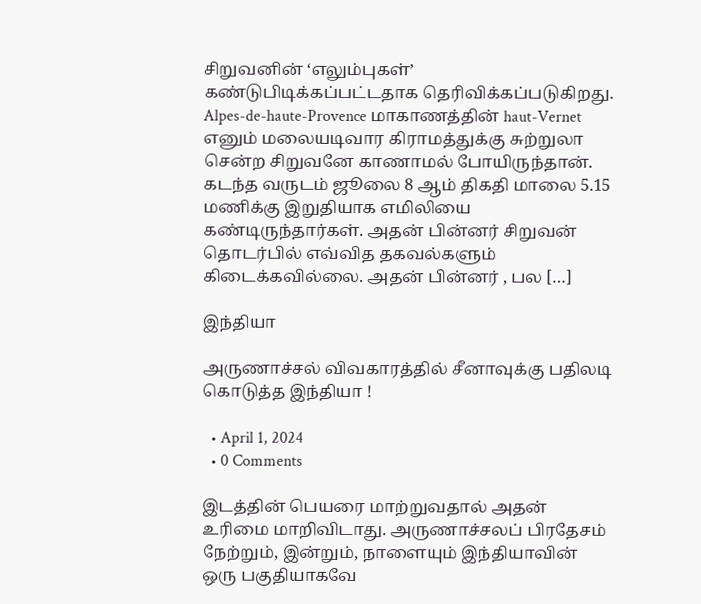சிறுவனின் ‘எலும்புகள்’ கண்டுபிடிக்கப்பட்டதாக தெரிவிக்கப்படுகிறது. Alpes-de-haute-Provence மாகாணத்தின் haut-Vernet எனும் மலையடிவார கிராமத்துக்கு சுற்றுலா சென்ற சிறுவனே காணாமல் போயிருந்தான். கடந்த வருடம் ஜூலை 8 ஆம் திகதி மாலை 5.15 மணிக்கு இறுதியாக எமிலியை கண்டிருந்தார்கள். அதன் பின்னர் சிறுவன் தொடர்பில் எவ்வித தகவல்களும் கிடைக்கவில்லை. அதன் பின்னர் , பல […]

இந்தியா

அருணாச்சல் விவகாரத்தில் சீனாவுக்கு பதிலடி கொடுத்த இந்தியா !

  • April 1, 2024
  • 0 Comments

இடத்தின் பெயரை மாற்றுவதால் அதன் உரிமை மாறிவிடாது. அருணாச்சலப் பிரதேசம் நேற்றும், இன்றும், நாளையும் இந்தியாவின் ஒரு பகுதியாகவே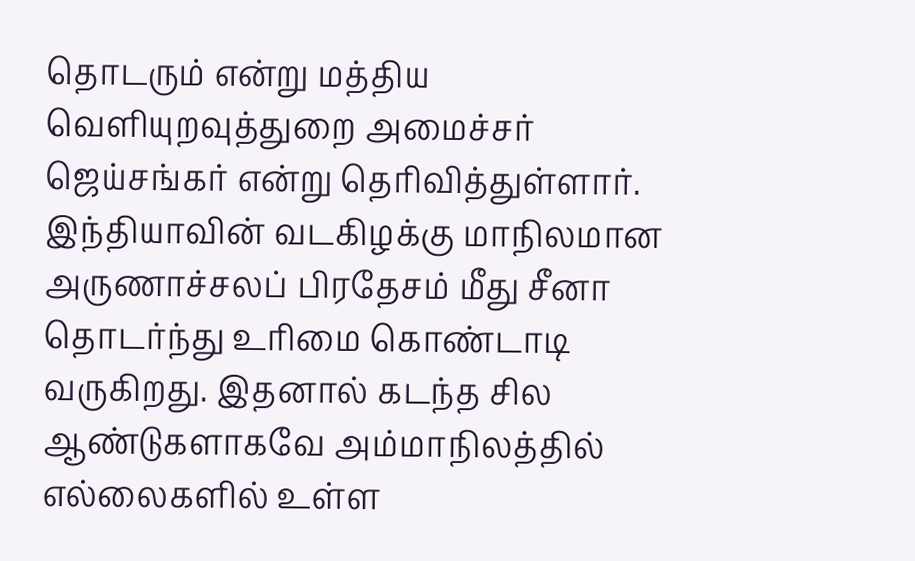தொடரும் என்று மத்திய வெளியுறவுத்துறை அமைச்சர் ஜெய்சங்கர் என்று தெரிவித்துள்ளார். இந்தியாவின் வடகிழக்கு மாநிலமான அருணாச்சலப் பிரதேசம் மீது சீனா தொடர்ந்து உரிமை கொண்டாடி வருகிறது. இதனால் கடந்த சில ஆண்டுகளாகவே அம்மாநிலத்தில் எல்லைகளில் உள்ள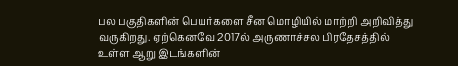பல பகுதிகளின் பெயர்களை சீன மொழியில் மாற்றி அறிவித்து வருகிறது. ஏற்கெனவே 2017ல் அருணாச்சல பிரதேசத்தில் உள்ள ஆறு இடங்களின்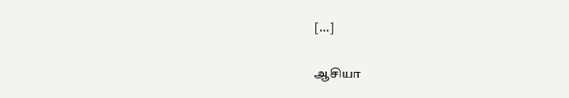[…]

ஆசியா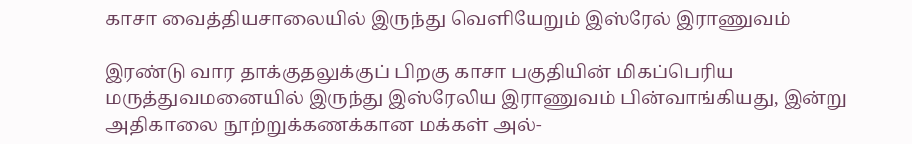காசா வைத்தியசாலையில் இருந்து வெளியேறும் இஸ்ரேல் இராணுவம்

இரண்டு வார தாக்குதலுக்குப் பிறகு காசா பகுதியின் மிகப்பெரிய மருத்துவமனையில் இருந்து இஸ்ரேலிய இராணுவம் பின்வாங்கியது, இன்று அதிகாலை நூற்றுக்கணக்கான மக்கள் அல்-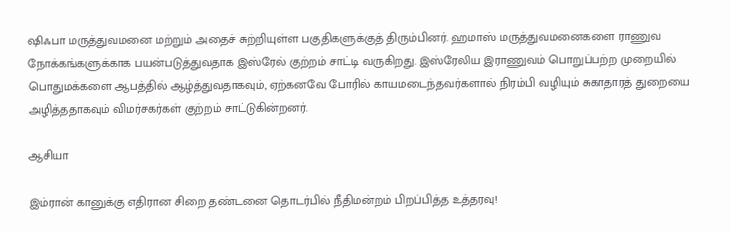ஷிஃபா மருத்துவமனை மற்றும் அதைச் சுற்றியுள்ள பகுதிகளுக்குத் திரும்பினர். ஹமாஸ் மருத்துவமனைகளை ராணுவ நோக்கங்களுக்காக பயன்படுத்துவதாக இஸ்ரேல் குற்றம் சாட்டி வருகிறது. இஸ்ரேலிய இராணுவம் பொறுப்பற்ற முறையில் பொதுமக்களை ஆபத்தில் ஆழ்த்துவதாகவும், ஏற்கனவே போரில் காயமடைந்தவர்களால் நிரம்பி வழியும் சுகாதாரத் துறையை அழித்ததாகவும் விமர்சகர்கள் குற்றம் சாட்டுகின்றனர்.

ஆசியா

இம்ரான் கானுக்கு எதிரான சிறை தண்டனை தொடர்பில் நீதிமன்றம் பிறப்பித்த உத்தரவு!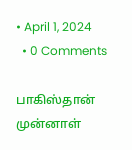• April 1, 2024
  • 0 Comments

பாகிஸ்தான் முன்னாள்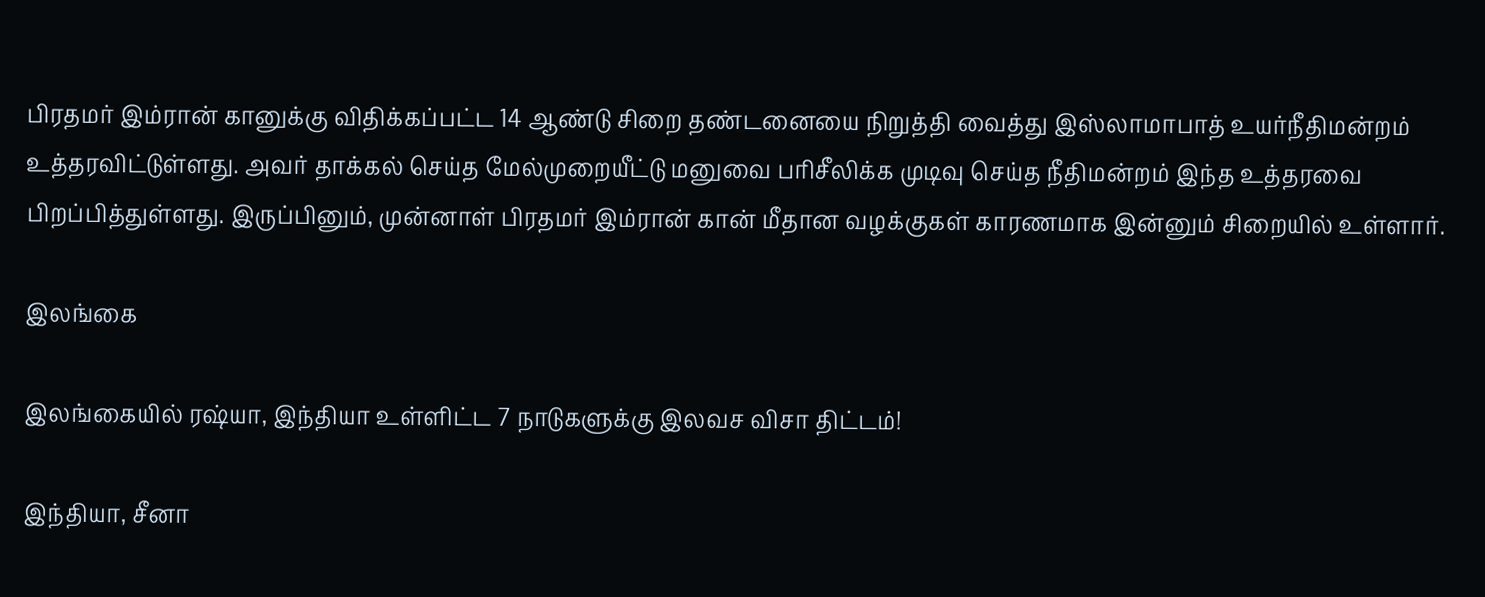பிரதமர் இம்ரான் கானுக்கு விதிக்கப்பட்ட 14 ஆண்டு சிறை தண்டனையை நிறுத்தி வைத்து இஸ்லாமாபாத் உயர்நீதிமன்றம் உத்தரவிட்டுள்ளது. அவர் தாக்கல் செய்த மேல்முறையீட்டு மனுவை பரிசீலிக்க முடிவு செய்த நீதிமன்றம் இந்த உத்தரவை பிறப்பித்துள்ளது. இருப்பினும், முன்னாள் பிரதமர் இம்ரான் கான் மீதான வழக்குகள் காரணமாக இன்னும் சிறையில் உள்ளார்.

இலங்கை

இலங்கையில் ரஷ்யா, இந்தியா உள்ளிட்ட 7 நாடுகளுக்கு இலவச விசா திட்டம்!

இந்தியா, சீனா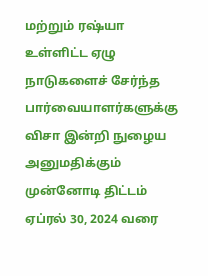மற்றும் ரஷ்யா உள்ளிட்ட ஏழு நாடுகளைச் சேர்ந்த பார்வையாளர்களுக்கு விசா இன்றி நுழைய அனுமதிக்கும் முன்னோடி திட்டம் ஏப்ரல் 30, 2024 வரை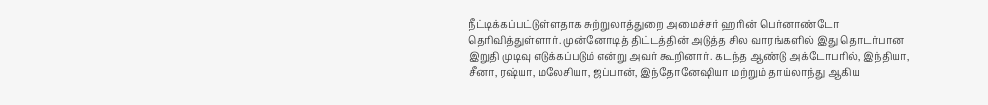நீட்டிக்கப்பட்டுள்ளதாக சுற்றுலாத்துறை அமைச்சர் ஹரின் பெர்னாண்டோ தெரிவித்துள்ளார். முன்னோடித் திட்டத்தின் அடுத்த சில வாரங்களில் இது தொடர்பான இறுதி முடிவு எடுக்கப்படும் என்று அவர் கூறினார். கடந்த ஆண்டு அக்டோபரில், இந்தியா, சீனா, ரஷ்யா, மலேசியா, ஜப்பான், இந்தோனேஷியா மற்றும் தாய்லாந்து ஆகிய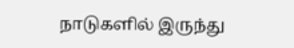நாடுகளில் இருந்து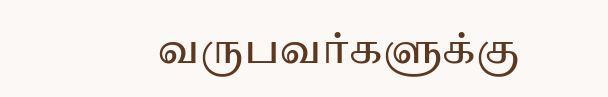வருபவர்களுக்கு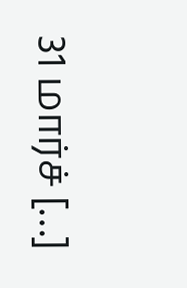31 மார்ச் […]